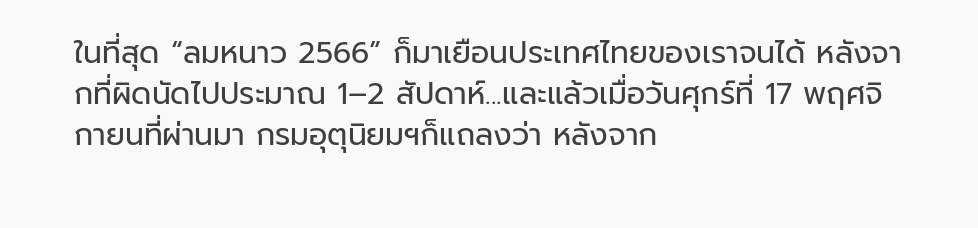ในที่สุด “ลมหนาว 2566” ก็มาเยือนประเทศไทยของเราจนได้ หลังจากที่ผิดนัดไปประมาณ 1–2 สัปดาห์...และแล้วเมื่อวันศุกร์ที่ 17 พฤศจิกายนที่ผ่านมา กรมอุตุนิยมฯก็แถลงว่า หลังจาก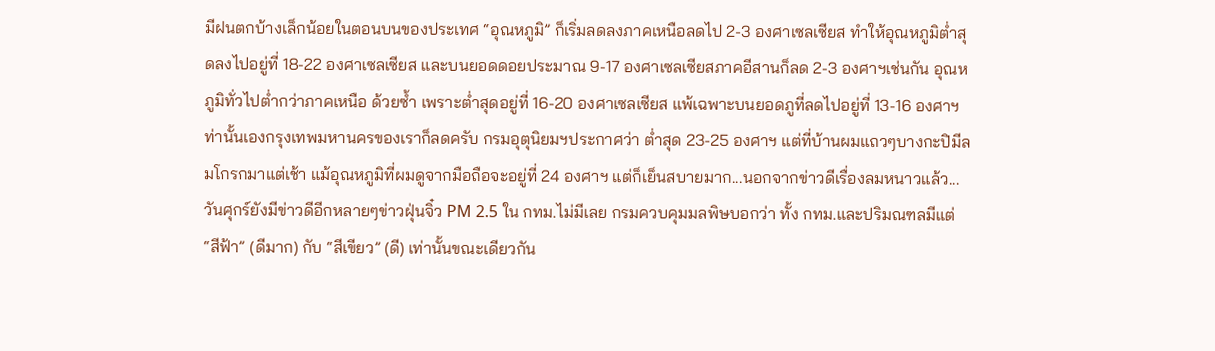มีฝนตกบ้างเล็กน้อยในตอนบนของประเทศ “อุณหภูมิ” ก็เริ่มลดลงภาคเหนือลดไป 2-3 องศาเซลเซียส ทำให้อุณหภูมิตํ่าสุดลงไปอยู่ที่ 18-22 องศาเซลเซียส และบนยอดดอยประมาณ 9-17 องศาเซลเซียสภาคอีสานก็ลด 2-3 องศาฯเช่นกัน อุณหภูมิทั่วไปตํ่ากว่าภาคเหนือ ด้วยซํ้า เพราะตํ่าสุดอยู่ที่ 16-20 องศาเซลเซียส แพ้เฉพาะบนยอดภูที่ลดไปอยู่ที่ 13-16 องศาฯท่านั้นเองกรุงเทพมหานครของเราก็ลดครับ กรมอุตุนิยมฯประกาศว่า ตํ่าสุด 23-25 องศาฯ แต่ที่บ้านผมแถวๆบางกะปิมีลมโกรกมาแต่เช้า แม้อุณหภูมิที่ผมดูจากมือถือจะอยู่ที่ 24 องศาฯ แต่ก็เย็นสบายมาก...นอกจากข่าวดีเรื่องลมหนาวแล้ว...วันศุกร์ยังมีข่าวดีอีกหลายๆข่าวฝุ่นจิ๋ว PM 2.5 ใน กทม.ไม่มีเลย กรมควบคุมมลพิษบอกว่า ทั้ง กทม.และปริมณฑลมีแต่ “สีฟ้า” (ดีมาก) กับ “สีเขียว” (ดี) เท่านั้นขณะเดียวกัน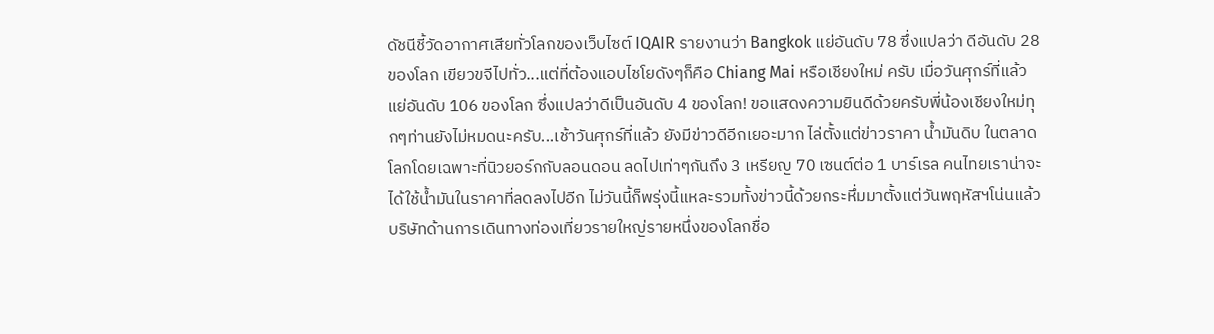ดัชนีชี้วัดอากาศเสียทั่วโลกของเว็บไซต์ IQAIR รายงานว่า Bangkok แย่อันดับ 78 ซึ่งแปลว่า ดีอันดับ 28 ของโลก เขียวขจีไปทั่ว...แต่ที่ต้องแอบไชโยดังๆก็คือ Chiang Mai หรือเชียงใหม่ ครับ เมื่อวันศุกร์ที่แล้ว แย่อันดับ 106 ของโลก ซึ่งแปลว่าดีเป็นอันดับ 4 ของโลก! ขอแสดงความยินดีด้วยครับพี่น้องเชียงใหม่ทุกๆท่านยังไม่หมดนะครับ...เช้าวันศุกร์ที่แล้ว ยังมีข่าวดีอีกเยอะมาก ไล่ตั้งแต่ข่าวราคา นํ้ามันดิบ ในตลาดโลกโดยเฉพาะที่นิวยอร์กกับลอนดอน ลดไปเท่าๆกันถึง 3 เหรียญ 70 เซนต์ต่อ 1 บาร์เรล คนไทยเราน่าจะได้ใช้นํ้ามันในราคาที่ลดลงไปอีก ไม่วันนี้ก็พรุ่งนี้แหละรวมทั้งข่าวนี้ด้วยกระหึ่มมาตั้งแต่วันพฤหัสฯโน่นแล้ว บริษัทด้านการเดินทางท่องเที่ยวรายใหญ่รายหนึ่งของโลกชื่อ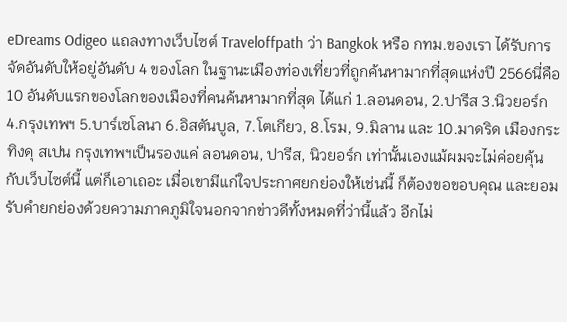eDreams Odigeo แถลงทางเว็บไซต์ Traveloffpath ว่า Bangkok หรือ กทม.ของเรา ได้รับการจัดอันดับให้อยู่อันดับ 4 ของโลก ในฐานะเมืองท่องเที่ยวที่ถูกค้นหามากที่สุดแห่งปี 2566นี่คือ 10 อันดับแรกของโลกของเมืองที่คนค้นหามากที่สุด ได้แก่ 1.ลอนดอน, 2.ปารีส 3.นิวยอร์ก 4.กรุงเทพฯ 5.บาร์เซโลนา 6.อิสตันบูล, 7.โตเกียว, 8.โรม, 9.มิลาน และ 10.มาดริด เมืองกระทิงดุ สเปน กรุงเทพฯเป็นรองแค่ ลอนดอน, ปารีส, นิวยอร์ก เท่านั้นเองแม้ผมจะไม่ค่อยคุ้นกับเว็บไซต์นี้ แต่ก็เอาเถอะ เมื่อเขามีแก่ใจประกาศยกย่องให้เช่นนี้ ก็ต้องขอขอบคุณ และยอมรับคำยกย่องด้วยความภาคภูมิใจนอกจากข่าวดีทั้งหมดที่ว่านี้แล้ว อีกไม่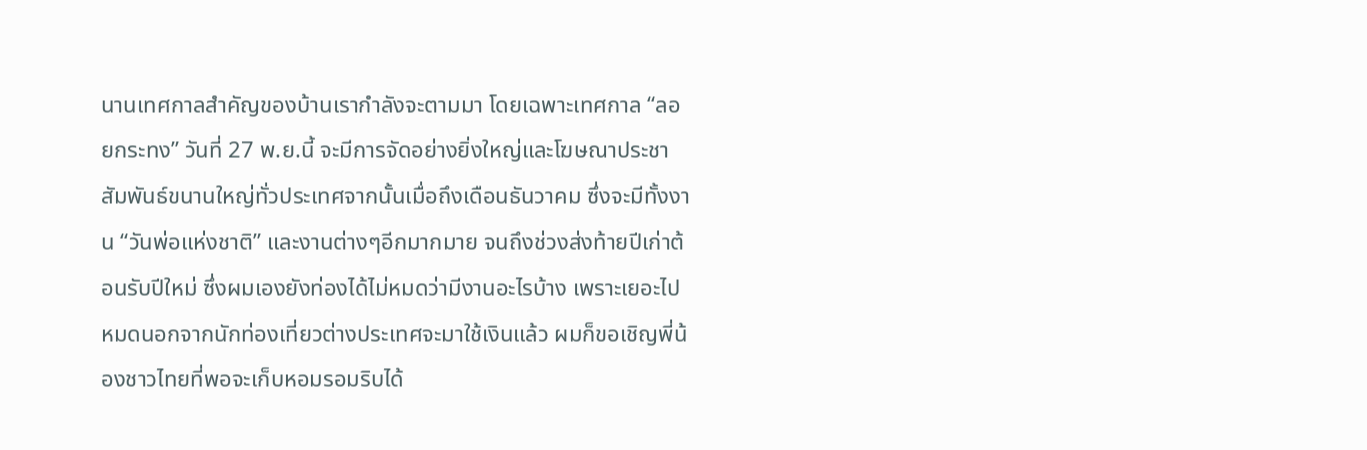นานเทศกาลสำคัญของบ้านเรากำลังจะตามมา โดยเฉพาะเทศกาล “ลอยกระทง” วันที่ 27 พ.ย.นี้ จะมีการจัดอย่างยิ่งใหญ่และโฆษณาประชาสัมพันธ์ขนานใหญ่ทั่วประเทศจากนั้นเมื่อถึงเดือนธันวาคม ซึ่งจะมีทั้งงาน “วันพ่อแห่งชาติ” และงานต่างๆอีกมากมาย จนถึงช่วงส่งท้ายปีเก่าต้อนรับปีใหม่ ซึ่งผมเองยังท่องได้ไม่หมดว่ามีงานอะไรบ้าง เพราะเยอะไปหมดนอกจากนักท่องเที่ยวต่างประเทศจะมาใช้เงินแล้ว ผมก็ขอเชิญพี่น้องชาวไทยที่พอจะเก็บหอมรอมริบได้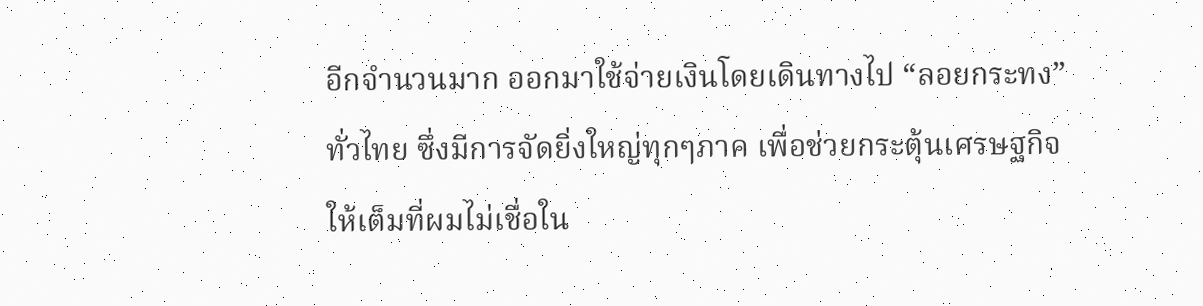อีกจำนวนมาก ออกมาใช้จ่ายเงินโดยเดินทางไป “ลอยกระทง” ทั่วไทย ซึ่งมีการจัดยิ่งใหญ่ทุกๆภาค เพื่อช่วยกระตุ้นเศรษฐกิจให้เต็มที่ผมไม่เชื่อใน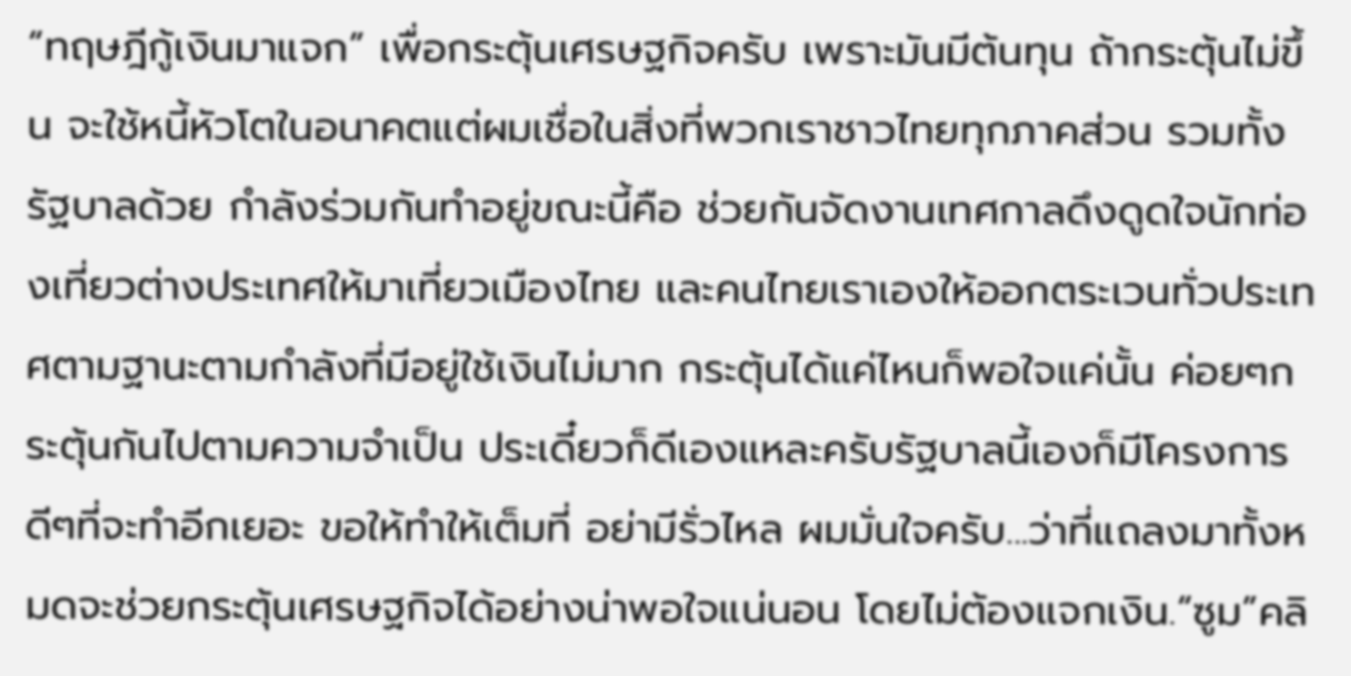“ทฤษฎีกู้เงินมาแจก” เพื่อกระตุ้นเศรษฐกิจครับ เพราะมันมีต้นทุน ถ้ากระตุ้นไม่ขึ้น จะใช้หนี้หัวโตในอนาคตแต่ผมเชื่อในสิ่งที่พวกเราชาวไทยทุกภาคส่วน รวมทั้งรัฐบาลด้วย กำลังร่วมกันทำอยู่ขณะนี้คือ ช่วยกันจัดงานเทศกาลดึงดูดใจนักท่องเที่ยวต่างประเทศให้มาเที่ยวเมืองไทย และคนไทยเราเองให้ออกตระเวนทั่วประเทศตามฐานะตามกำลังที่มีอยู่ใช้เงินไม่มาก กระตุ้นได้แค่ไหนก็พอใจแค่นั้น ค่อยๆกระตุ้นกันไปตามความจำเป็น ประเดี๋ยวก็ดีเองแหละครับรัฐบาลนี้เองก็มีโครงการดีๆที่จะทำอีกเยอะ ขอให้ทำให้เต็มที่ อย่ามีรั่วไหล ผมมั่นใจครับ...ว่าที่แถลงมาทั้งหมดจะช่วยกระตุ้นเศรษฐกิจได้อย่างน่าพอใจแน่นอน โดยไม่ต้องแจกเงิน.“ซูม”คลิ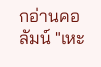กอ่านคอลัมน์ "เหะ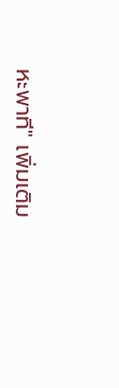หะพาที" เพิ่มเติม